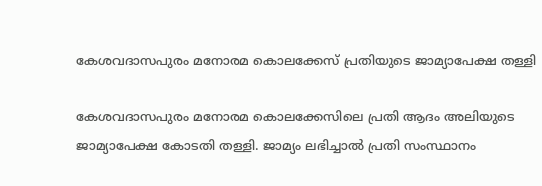കേശവദാസപുരം മനോരമ കൊലക്കേസ് പ്രതിയുടെ ജാമ്യാപേക്ഷ തള്ളി

കേശവദാസപുരം മനോരമ കൊലക്കേസിലെ പ്രതി ആദം അലിയുടെ ജാമ്യാപേക്ഷ കോടതി തള്ളി. ജാമ്യം ലഭിച്ചാല്‍ പ്രതി സംസ്ഥാനം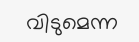വിടുമെന്ന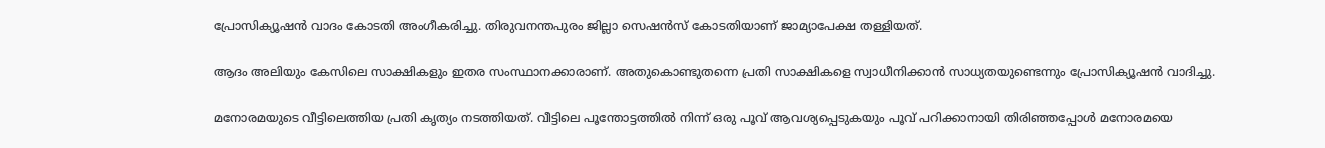പ്രോസിക്യൂഷന്‍ വാദം കോടതി അംഗീകരിച്ചു. തിരുവനന്തപുരം ജില്ലാ സെഷന്‍സ് കോടതിയാണ് ജാമ്യാപേക്ഷ തള്ളിയത്.

ആദം അലിയും കേസിലെ സാക്ഷികളും ഇതര സംസ്ഥാനക്കാരാണ്. അതുകൊണ്ടുതന്നെ പ്രതി സാക്ഷികളെ സ്വാധീനിക്കാന്‍ സാധ്യതയുണ്ടെന്നും പ്രോസിക്യൂഷന്‍ വാദിച്ചു.

മനോരമയുടെ വീട്ടിലെത്തിയ പ്രതി കൃത്യം നടത്തിയത്. വീട്ടിലെ പൂന്തോട്ടത്തില്‍ നിന്ന് ഒരു പൂവ് ആവശ്യപ്പെടുകയും പൂവ് പറിക്കാനായി തിരിഞ്ഞപ്പോള്‍ മനോരമയെ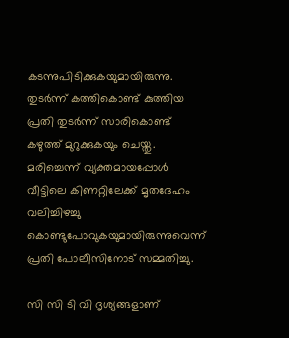കടന്നുപിടിക്കുകയുമായിരുന്നു. തുടര്‍ന്ന് കത്തികൊണ്ട് കുത്തിയ പ്രതി തുടര്‍ന്ന് സാരികൊണ്ട് കഴുത്ത് മുറുക്കുകയും ചെയ്തു. മരിച്ചെന്ന് വ്യക്തമായപ്പോള്‍ വീട്ടിലെ കിണറ്റിലേക്ക് മൃതദേഹം വലിച്ചിഴച്ചു കൊണ്ടുപോവുകയുമായിരുന്നുവെന്ന് പ്രതി പോലീസിനോട് സമ്മതിച്ചു.

സി സി ടി വി ദൃശ്യങ്ങളാണ്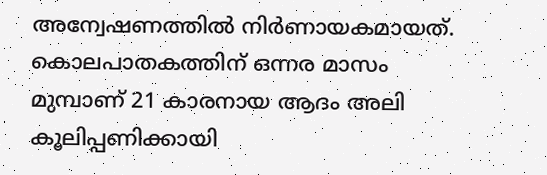അന്വേഷണത്തില്‍ നിര്‍ണായകമായത്. കൊലപാതകത്തിന് ഒന്നര മാസം മുമ്പാണ് 21 കാരനായ ആദം അലി കൂലിപ്പണിക്കായി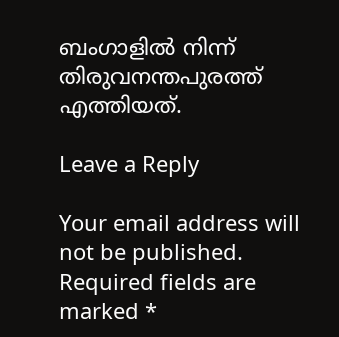ബംഗാളില്‍ നിന്ന് തിരുവനന്തപുരത്ത് എത്തിയത്.

Leave a Reply

Your email address will not be published. Required fields are marked *